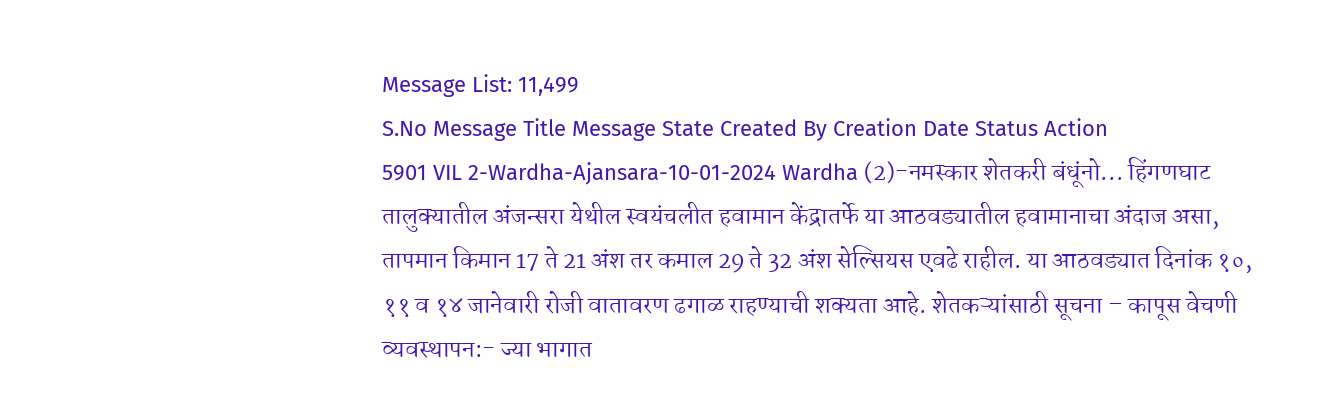Message List: 11,499
S.No Message Title Message State Created By Creation Date Status Action
5901 VIL 2-Wardha-Ajansara-10-01-2024 Wardha (2)-नमस्कार शेतकरी बंधूंनो... हिंगणघाट तालुक्यातील अंजन्सरा येथील स्वयंचलीत हवामान केंद्रातर्फे या आठवड्यातील हवामानाचा अंदाज असा, तापमान किमान 17 ते 21 अंश तर कमाल 29 ते 32 अंश सेल्सियस एवढे राहील. या आठवड्यात दिनांक १०, ११ व १४ जानेवारी रोजी वातावरण ढगाळ राहण्याची शक्यता आहे. शेतकऱ्यांसाठी सूचना – कापूस वेचणी व्यवस्थापन:- ज्या भागात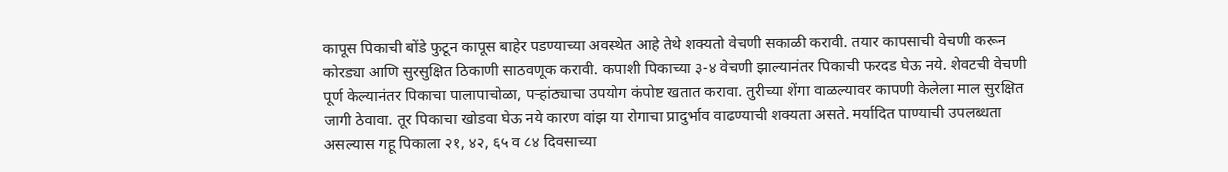कापूस पिकाची बोंडे फुटून कापूस बाहेर पडण्याच्या अवस्थेत आहे तेथे शक्यतो वेचणी सकाळी करावी. तयार कापसाची वेचणी करून कोरड्या आणि सुरसुक्षित ठिकाणी साठवणूक करावी. कपाशी पिकाच्या ३-४ वेचणी झाल्यानंतर पिकाची फरदड घेऊ नये. शेवटची वेचणी पूर्ण केल्यानंतर पिकाचा पालापाचोळा, पऱ्हांठ्याचा उपयोग कंपोष्ट खतात करावा. तुरीच्या शेंगा वाळल्यावर कापणी केलेला माल सुरक्षित जागी ठेवावा. तूर पिकाचा खोडवा घेऊ नये कारण वांझ या रोगाचा प्रादुर्भाव वाढण्याची शक्यता असते. मर्यादित पाण्याची उपलब्धता असल्यास गहू पिकाला २१, ४२, ६५ व ८४ दिवसाच्या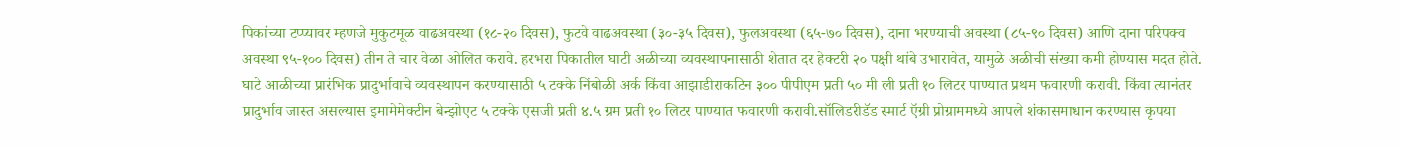पिकांच्या टप्प्यावर म्हणजे मुकुटमूळ वाढअवस्था (१८-२० दिवस), फुटवे वाढअवस्था (३०-३५ दिवस), फुलअवस्था (६५-७० दिवस), दाना भरण्याची अवस्था (८५-९० दिवस) आणि दाना परिपक्व अवस्था ९५-१०० दिवस) तीन ते चार वेळा ओलित करावे. हरभरा पिकातील घाटी अळीच्या व्यवस्थापनासाठी शेतात दर हेक्टरी २० पक्षी थांबे उभारावेत, यामुळे अळीची संख्या कमी होण्यास मदत होते. घाटे आळीच्या प्रारंभिक प्रादुर्भावाचे व्यवस्थापन करण्यासाठी ५ टक्के निंबोळी अर्क किंवा आझाडीराकटिन ३०० पीपीएम प्रती ५० मी ली प्रती १० लिटर पाण्यात प्रथम फवारणी करावी. किंवा त्यानंतर प्रादुर्भाव जास्त असल्यास इमामेमेक्टीन बेन्झोएट ५ टक्के एसजी प्रती ४.५ ग्रम प्रती १० लिटर पाण्यात फवारणी करावी.सॉलिडरीडॅड स्मार्ट ऍग्री प्रोग्राममध्ये आपले शंकासमाधान करण्यास कृपया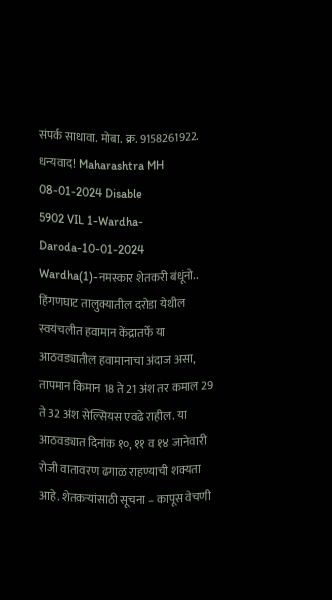संपर्क साधावा. मोबा. क्र. 9158261922. धन्यवाद! Maharashtra MH 08-01-2024 Disable
5902 VIL 1-Wardha-Daroda-10-01-2024 Wardha(1)-नमस्कार शेतकरी बंधूंनो.. हिंगणघाट तालुक्यातील दरोडा येथील स्वयंचलीत हवामान केंद्रातर्फे या आठवड्यातील हवामानाचा अंदाज असा, तापमान किमान 18 ते 21 अंश तर कमाल 29 ते 32 अंश सेल्सियस एवढे राहील. या आठवड्यात दिनांक १०, ११ व १४ जानेवारी रोजी वातावरण ढगाळ राहण्याची शक्यता आहे. शेतकऱ्यांसाठी सूचना – कापूस वेचणी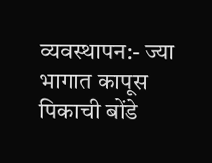व्यवस्थापन:- ज्या भागात कापूस पिकाची बोंडे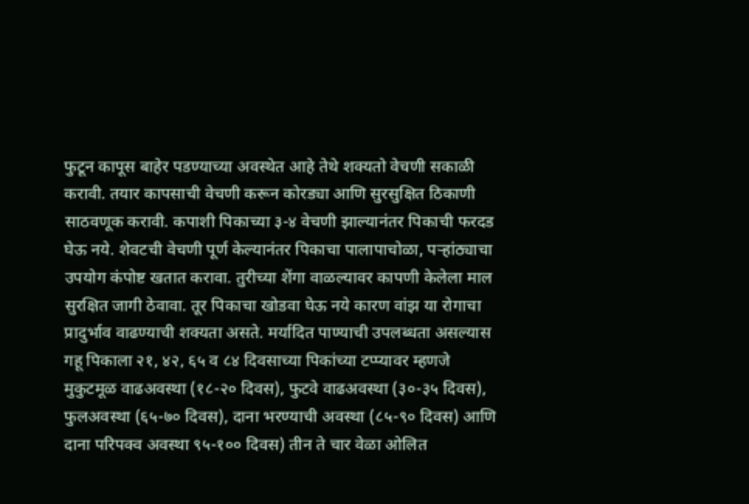फुटून कापूस बाहेर पडण्याच्या अवस्थेत आहे तेथे शक्यतो वेचणी सकाळी करावी. तयार कापसाची वेचणी करून कोरड्या आणि सुरसुक्षित ठिकाणी साठवणूक करावी. कपाशी पिकाच्या ३-४ वेचणी झाल्यानंतर पिकाची फरदड घेऊ नये. शेवटची वेचणी पूर्ण केल्यानंतर पिकाचा पालापाचोळा, पऱ्हांठ्याचा उपयोग कंपोष्ट खतात करावा. तुरीच्या शेंगा वाळल्यावर कापणी केलेला माल सुरक्षित जागी ठेवावा. तूर पिकाचा खोडवा घेऊ नये कारण वांझ या रोगाचा प्रादुर्भाव वाढण्याची शक्यता असते. मर्यादित पाण्याची उपलब्धता असल्यास गहू पिकाला २१, ४२, ६५ व ८४ दिवसाच्या पिकांच्या टप्प्यावर म्हणजे मुकुटमूळ वाढअवस्था (१८-२० दिवस), फुटवे वाढअवस्था (३०-३५ दिवस), फुलअवस्था (६५-७० दिवस), दाना भरण्याची अवस्था (८५-९० दिवस) आणि दाना परिपक्व अवस्था ९५-१०० दिवस) तीन ते चार वेळा ओलित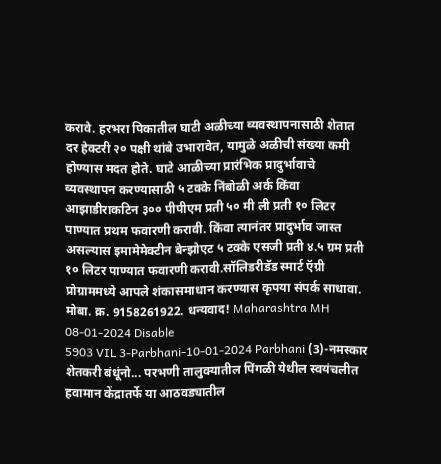करावे. हरभरा पिकातील घाटी अळीच्या व्यवस्थापनासाठी शेतात दर हेक्टरी २० पक्षी थांबे उभारावेत, यामुळे अळीची संख्या कमी होण्यास मदत होते. घाटे आळीच्या प्रारंभिक प्रादुर्भावाचे व्यवस्थापन करण्यासाठी ५ टक्के निंबोळी अर्क किंवा आझाडीराकटिन ३०० पीपीएम प्रती ५० मी ली प्रती १० लिटर पाण्यात प्रथम फवारणी करावी. किंवा त्यानंतर प्रादुर्भाव जास्त असल्यास इमामेमेक्टीन बेन्झोएट ५ टक्के एसजी प्रती ४.५ ग्रम प्रती १० लिटर पाण्यात फवारणी करावी.सॉलिडरीडॅड स्मार्ट ऍग्री प्रोग्राममध्ये आपले शंकासमाधान करण्यास कृपया संपर्क साधावा. मोबा. क्र. 9158261922. धन्यवाद! Maharashtra MH 08-01-2024 Disable
5903 VIL 3-Parbhani-10-01-2024 Parbhani (3)-नमस्कार शेतकरी बंधूंनो... परभणी तालुक्यातील पिंगळी येथील स्वयंचलीत हवामान केंद्रातर्फे या आठवड्यातील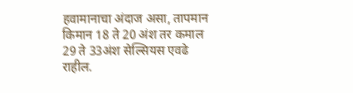हवामानाचा अंदाज असा, तापमान किमान 18 ते 20 अंश तर कमाल 29 ते 33अंश सेल्सियस एवढे राहील.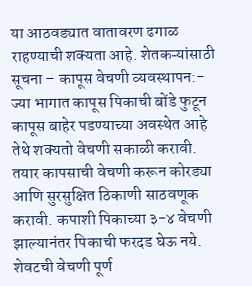या आठवड्यात वातावरण ढगाळ राहण्याची शक्यता आहे. शेतकऱ्यांसाठी सूचना – कापूस वेचणी व्यवस्थापन:- ज्या भागात कापूस पिकाची बोंडे फुटून कापूस बाहेर पडण्याच्या अवस्थेत आहे तेथे शक्यतो वेचणी सकाळी करावी. तयार कापसाची वेचणी करून कोरड्या आणि सुरसुक्षित ठिकाणी साठवणूक करावी. कपाशी पिकाच्या ३-४ वेचणी झाल्यानंतर पिकाची फरदड घेऊ नये. शेवटची वेचणी पूर्ण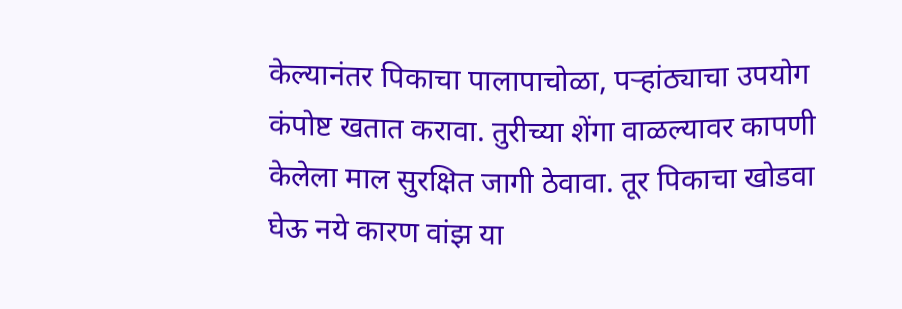केल्यानंतर पिकाचा पालापाचोळा, पऱ्हांठ्याचा उपयोग कंपोष्ट खतात करावा. तुरीच्या शेंगा वाळल्यावर कापणी केलेला माल सुरक्षित जागी ठेवावा. तूर पिकाचा खोडवा घेऊ नये कारण वांझ या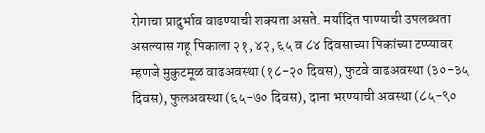रोगाचा प्रादुर्भाव वाढण्याची शक्यता असते. मर्यादित पाण्याची उपलब्धता असल्यास गहू पिकाला २१, ४२, ६५ व ८४ दिवसाच्या पिकांच्या टप्प्यावर म्हणजे मुकुटमूळ वाढअवस्था (१८-२० दिवस), फुटवे वाढअवस्था (३०-३५ दिवस), फुलअवस्था (६५-७० दिवस), दाना भरण्याची अवस्था (८५-९०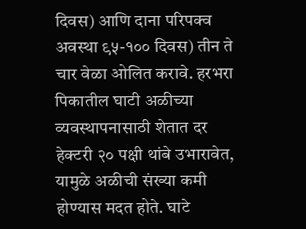दिवस) आणि दाना परिपक्व अवस्था ९५-१०० दिवस) तीन ते चार वेळा ओलित करावे. हरभरा पिकातील घाटी अळीच्या व्यवस्थापनासाठी शेतात दर हेक्टरी २० पक्षी थांबे उभारावेत, यामुळे अळीची संख्या कमी होण्यास मदत होते. घाटे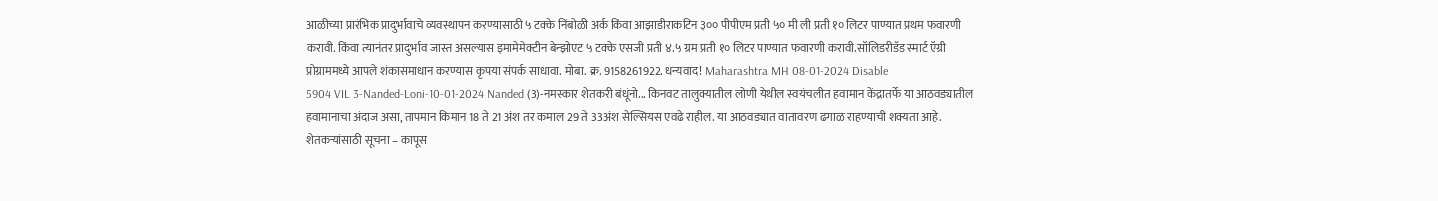आळीच्या प्रारंभिक प्रादुर्भावाचे व्यवस्थापन करण्यासाठी ५ टक्के निंबोळी अर्क किंवा आझाडीराकटिन ३०० पीपीएम प्रती ५० मी ली प्रती १० लिटर पाण्यात प्रथम फवारणी करावी. किंवा त्यानंतर प्रादुर्भाव जास्त असल्यास इमामेमेक्टीन बेन्झोएट ५ टक्के एसजी प्रती ४.५ ग्रम प्रती १० लिटर पाण्यात फवारणी करावी.सॉलिडरीडॅड स्मार्ट ऍग्री प्रोग्राममध्ये आपले शंकासमाधान करण्यास कृपया संपर्क साधावा. मोबा. क्र. 9158261922. धन्यवाद! Maharashtra MH 08-01-2024 Disable
5904 VIL 3-Nanded-Loni-10-01-2024 Nanded (3)-नमस्कार शेतकरी बंधूंनो... किनवट तालुक्यातील लोणी येथील स्वयंचलीत हवामान केंद्रातर्फे या आठवड्यातील हवामानाचा अंदाज असा, तापमान किमान 18 ते 21 अंश तर कमाल 29 ते 33अंश सेल्सियस एवढे राहील. या आठवड्यात वातावरण ढगाळ राहण्याची शक्यता आहे. शेतकऱ्यांसाठी सूचना – कापूस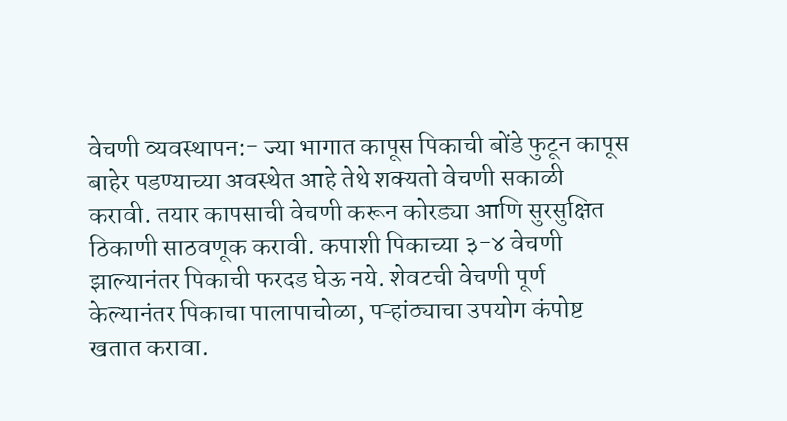वेचणी व्यवस्थापन:- ज्या भागात कापूस पिकाची बोंडे फुटून कापूस बाहेर पडण्याच्या अवस्थेत आहे तेथे शक्यतो वेचणी सकाळी करावी. तयार कापसाची वेचणी करून कोरड्या आणि सुरसुक्षित ठिकाणी साठवणूक करावी. कपाशी पिकाच्या ३-४ वेचणी झाल्यानंतर पिकाची फरदड घेऊ नये. शेवटची वेचणी पूर्ण केल्यानंतर पिकाचा पालापाचोळा, पऱ्हांठ्याचा उपयोग कंपोष्ट खतात करावा.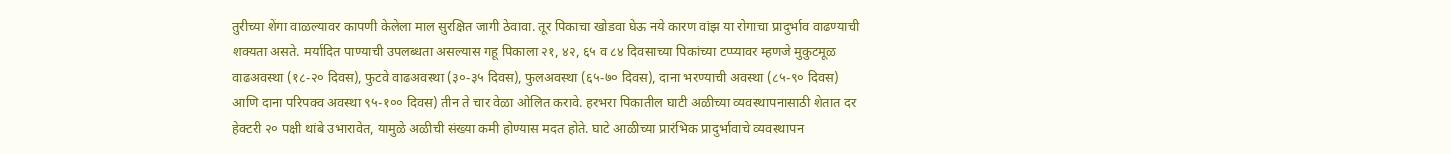तुरीच्या शेंगा वाळल्यावर कापणी केलेला माल सुरक्षित जागी ठेवावा. तूर पिकाचा खोडवा घेऊ नये कारण वांझ या रोगाचा प्रादुर्भाव वाढण्याची शक्यता असते. मर्यादित पाण्याची उपलब्धता असल्यास गहू पिकाला २१, ४२, ६५ व ८४ दिवसाच्या पिकांच्या टप्प्यावर म्हणजे मुकुटमूळ वाढअवस्था (१८-२० दिवस), फुटवे वाढअवस्था (३०-३५ दिवस), फुलअवस्था (६५-७० दिवस), दाना भरण्याची अवस्था (८५-९० दिवस) आणि दाना परिपक्व अवस्था ९५-१०० दिवस) तीन ते चार वेळा ओलित करावे. हरभरा पिकातील घाटी अळीच्या व्यवस्थापनासाठी शेतात दर हेक्टरी २० पक्षी थांबे उभारावेत, यामुळे अळीची संख्या कमी होण्यास मदत होते. घाटे आळीच्या प्रारंभिक प्रादुर्भावाचे व्यवस्थापन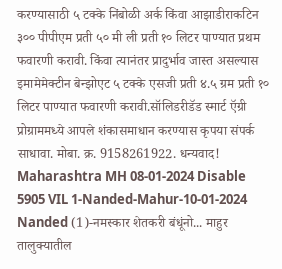करण्यासाठी ५ टक्के निंबोळी अर्क किंवा आझाडीराकटिन ३०० पीपीएम प्रती ५० मी ली प्रती १० लिटर पाण्यात प्रथम फवारणी करावी. किंवा त्यानंतर प्रादुर्भाव जास्त असल्यास इमामेमेक्टीन बेन्झोएट ५ टक्के एसजी प्रती ४.५ ग्रम प्रती १० लिटर पाण्यात फवारणी करावी.सॉलिडरीडॅड स्मार्ट ऍग्री प्रोग्राममध्ये आपले शंकासमाधान करण्यास कृपया संपर्क साधावा. मोबा. क्र. 9158261922. धन्यवाद! Maharashtra MH 08-01-2024 Disable
5905 VIL 1-Nanded-Mahur-10-01-2024 Nanded (1)-नमस्कार शेतकरी बंधूंनो... माहुर तालुक्यातील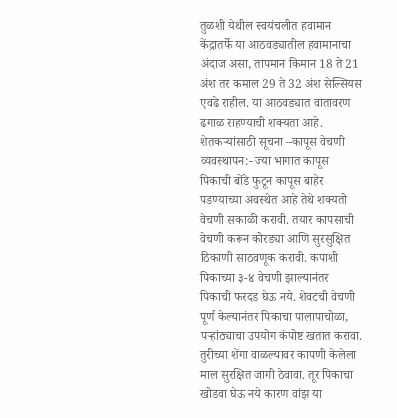तुळशी येथील स्वयंचलीत हवामान केंद्रातर्फे या आठवड्यातील हवामानाचा अंदाज असा, तापमान किमान 18 ते 21 अंश तर कमाल 29 ते 32 अंश सेल्सियस एवढे राहील. या आठवड्यात वातावरण ढगाळ राहण्याची शक्यता आहे. शेतकऱ्यांसाठी सूचना –कापूस वेचणी व्यवस्थापन:- ज्या भागात कापूस पिकाची बोंडे फुटून कापूस बाहेर पडण्याच्या अवस्थेत आहे तेथे शक्यतो वेचणी सकाळी करावी. तयार कापसाची वेचणी करून कोरड्या आणि सुरसुक्षित ठिकाणी साठवणूक करावी. कपाशी पिकाच्या ३-४ वेचणी झाल्यानंतर पिकाची फरदड घेऊ नये. शेवटची वेचणी पूर्ण केल्यानंतर पिकाचा पालापाचोळा, पऱ्हांठ्याचा उपयोग कंपोष्ट खतात करावा. तुरीच्या शेंगा वाळल्यावर कापणी केलेला माल सुरक्षित जागी ठेवावा. तूर पिकाचा खोडवा घेऊ नये कारण वांझ या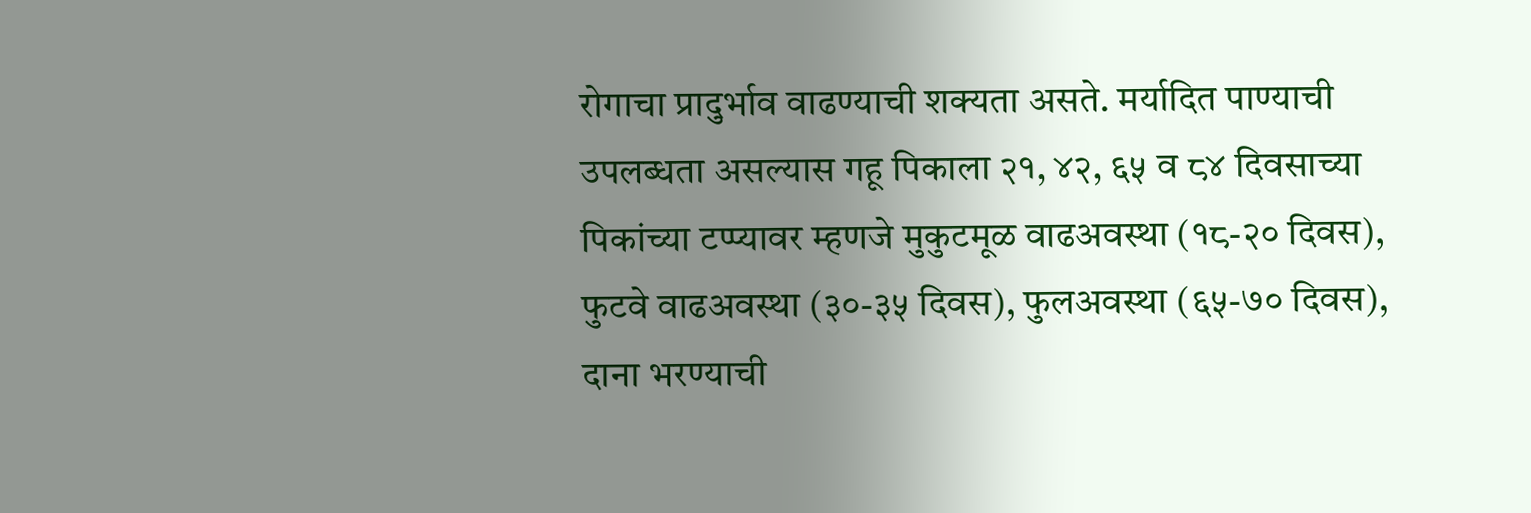रोगाचा प्रादुर्भाव वाढण्याची शक्यता असते. मर्यादित पाण्याची उपलब्धता असल्यास गहू पिकाला २१, ४२, ६५ व ८४ दिवसाच्या पिकांच्या टप्प्यावर म्हणजे मुकुटमूळ वाढअवस्था (१८-२० दिवस), फुटवे वाढअवस्था (३०-३५ दिवस), फुलअवस्था (६५-७० दिवस), दाना भरण्याची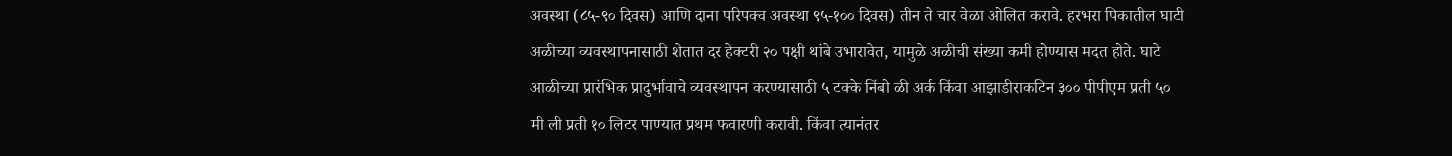अवस्था (८५-९० दिवस) आणि दाना परिपक्व अवस्था ९५-१०० दिवस) तीन ते चार वेळा ओलित करावे. हरभरा पिकातील घाटी अळीच्या व्यवस्थापनासाठी शेतात दर हेक्टरी २० पक्षी थांबे उभारावेत, यामुळे अळीची संख्या कमी होण्यास मदत होते. घाटे आळीच्या प्रारंभिक प्रादुर्भावाचे व्यवस्थापन करण्यासाठी ५ टक्के निंबो ळी अर्क किंवा आझाडीराकटिन ३०० पीपीएम प्रती ५० मी ली प्रती १० लिटर पाण्यात प्रथम फवारणी करावी. किंवा त्यानंतर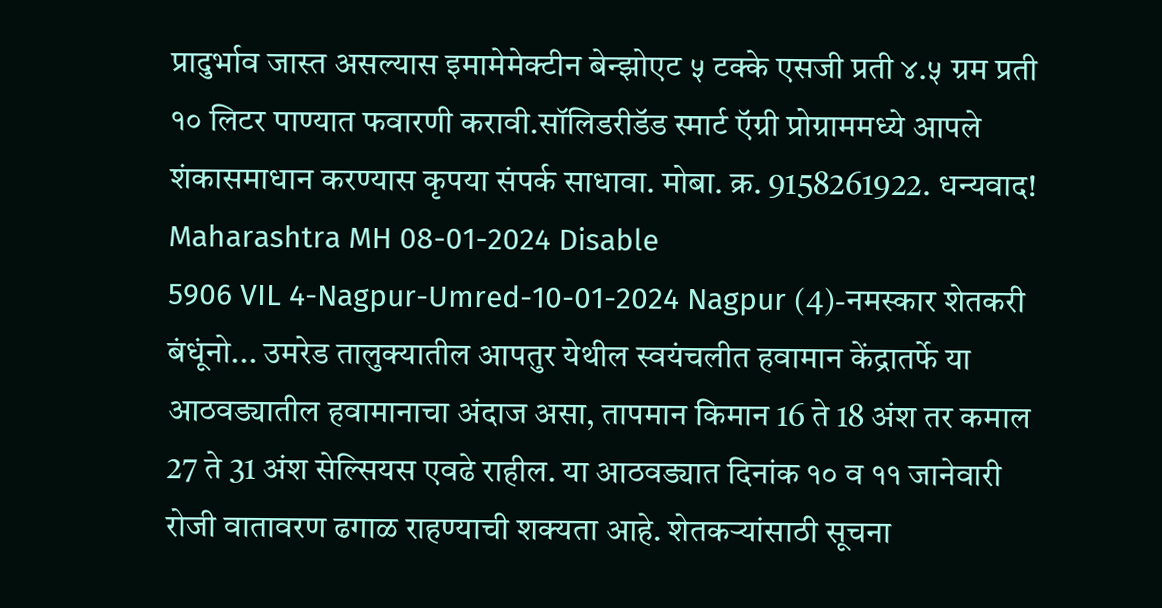प्रादुर्भाव जास्त असल्यास इमामेमेक्टीन बेन्झोएट ५ टक्के एसजी प्रती ४.५ ग्रम प्रती १० लिटर पाण्यात फवारणी करावी.सॉलिडरीडॅड स्मार्ट ऍग्री प्रोग्राममध्ये आपले शंकासमाधान करण्यास कृपया संपर्क साधावा. मोबा. क्र. 9158261922. धन्यवाद! Maharashtra MH 08-01-2024 Disable
5906 VIL 4-Nagpur-Umred-10-01-2024 Nagpur (4)-नमस्कार शेतकरी बंधूंनो... उमरेड तालुक्यातील आपतुर येथील स्वयंचलीत हवामान केंद्रातर्फे या आठवड्यातील हवामानाचा अंदाज असा, तापमान किमान 16 ते 18 अंश तर कमाल 27 ते 31 अंश सेल्सियस एवढे राहील. या आठवड्यात दिनांक १० व ११ जानेवारी रोजी वातावरण ढगाळ राहण्याची शक्यता आहे. शेतकऱ्यांसाठी सूचना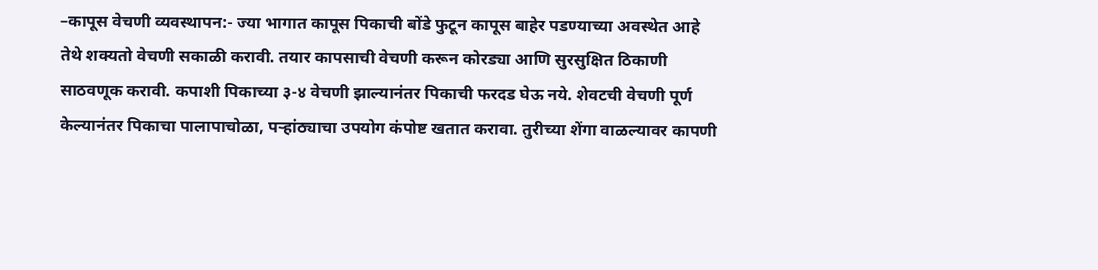–कापूस वेचणी व्यवस्थापन:- ज्या भागात कापूस पिकाची बोंडे फुटून कापूस बाहेर पडण्याच्या अवस्थेत आहे तेथे शक्यतो वेचणी सकाळी करावी. तयार कापसाची वेचणी करून कोरड्या आणि सुरसुक्षित ठिकाणी साठवणूक करावी. कपाशी पिकाच्या ३-४ वेचणी झाल्यानंतर पिकाची फरदड घेऊ नये. शेवटची वेचणी पूर्ण केल्यानंतर पिकाचा पालापाचोळा, पऱ्हांठ्याचा उपयोग कंपोष्ट खतात करावा. तुरीच्या शेंगा वाळल्यावर कापणी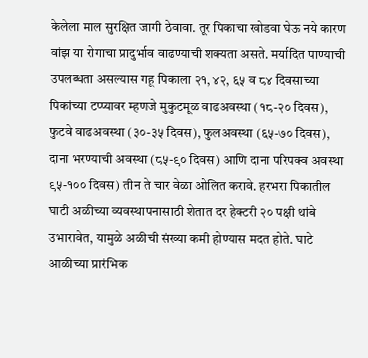केलेला माल सुरक्षित जागी ठेवावा. तूर पिकाचा खोडवा घेऊ नये कारण वांझ या रोगाचा प्रादुर्भाव वाढण्याची शक्यता असते. मर्यादित पाण्याची उपलब्धता असल्यास गहू पिकाला २१, ४२, ६५ व ८४ दिवसाच्या पिकांच्या टप्प्यावर म्हणजे मुकुटमूळ वाढअवस्था (१८-२० दिवस), फुटवे वाढअवस्था (३०-३५ दिवस), फुलअवस्था (६५-७० दिवस), दाना भरण्याची अवस्था (८५-९० दिवस) आणि दाना परिपक्व अवस्था ९५-१०० दिवस) तीन ते चार वेळा ओलित करावे. हरभरा पिकातील घाटी अळीच्या व्यवस्थापनासाठी शेतात दर हेक्टरी २० पक्षी थांबे उभारावेत, यामुळे अळीची संख्या कमी होण्यास मदत होते. घाटे आळीच्या प्रारंभिक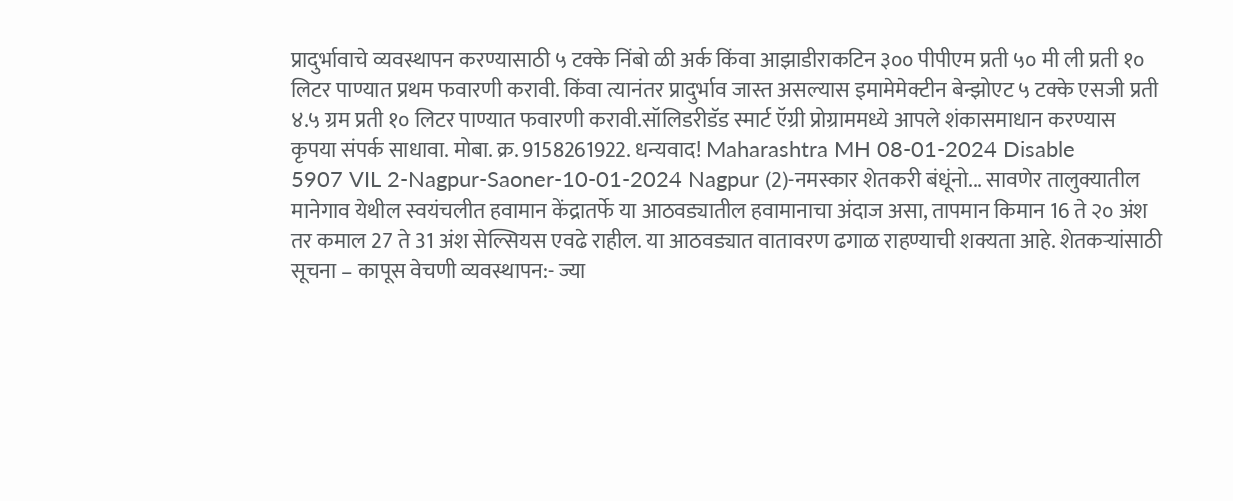प्रादुर्भावाचे व्यवस्थापन करण्यासाठी ५ टक्के निंबो ळी अर्क किंवा आझाडीराकटिन ३०० पीपीएम प्रती ५० मी ली प्रती १० लिटर पाण्यात प्रथम फवारणी करावी. किंवा त्यानंतर प्रादुर्भाव जास्त असल्यास इमामेमेक्टीन बेन्झोएट ५ टक्के एसजी प्रती ४.५ ग्रम प्रती १० लिटर पाण्यात फवारणी करावी.सॉलिडरीडॅड स्मार्ट ऍग्री प्रोग्राममध्ये आपले शंकासमाधान करण्यास कृपया संपर्क साधावा. मोबा. क्र. 9158261922. धन्यवाद! Maharashtra MH 08-01-2024 Disable
5907 VIL 2-Nagpur-Saoner-10-01-2024 Nagpur (2)-नमस्कार शेतकरी बंधूंनो... सावणेर तालुक्यातील मानेगाव येथील स्वयंचलीत हवामान केंद्रातर्फे या आठवड्यातील हवामानाचा अंदाज असा, तापमान किमान 16 ते २० अंश तर कमाल 27 ते 31 अंश सेल्सियस एवढे राहील. या आठवड्यात वातावरण ढगाळ राहण्याची शक्यता आहे. शेतकऱ्यांसाठी सूचना – कापूस वेचणी व्यवस्थापन:- ज्या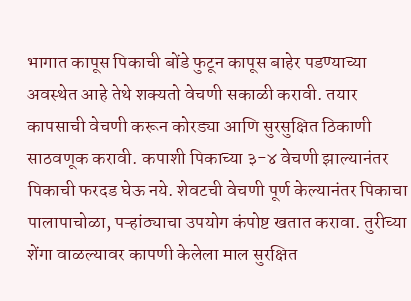भागात कापूस पिकाची बोंडे फुटून कापूस बाहेर पडण्याच्या अवस्थेत आहे तेथे शक्यतो वेचणी सकाळी करावी. तयार कापसाची वेचणी करून कोरड्या आणि सुरसुक्षित ठिकाणी साठवणूक करावी. कपाशी पिकाच्या ३-४ वेचणी झाल्यानंतर पिकाची फरदड घेऊ नये. शेवटची वेचणी पूर्ण केल्यानंतर पिकाचा पालापाचोळा, पऱ्हांठ्याचा उपयोग कंपोष्ट खतात करावा. तुरीच्या शेंगा वाळल्यावर कापणी केलेला माल सुरक्षित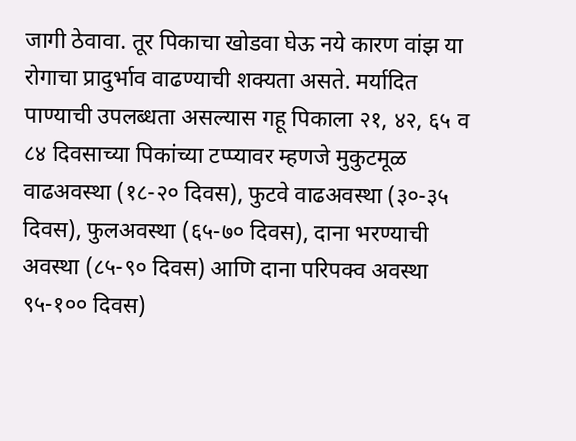जागी ठेवावा. तूर पिकाचा खोडवा घेऊ नये कारण वांझ या रोगाचा प्रादुर्भाव वाढण्याची शक्यता असते. मर्यादित पाण्याची उपलब्धता असल्यास गहू पिकाला २१, ४२, ६५ व ८४ दिवसाच्या पिकांच्या टप्प्यावर म्हणजे मुकुटमूळ वाढअवस्था (१८-२० दिवस), फुटवे वाढअवस्था (३०-३५ दिवस), फुलअवस्था (६५-७० दिवस), दाना भरण्याची अवस्था (८५-९० दिवस) आणि दाना परिपक्व अवस्था ९५-१०० दिवस)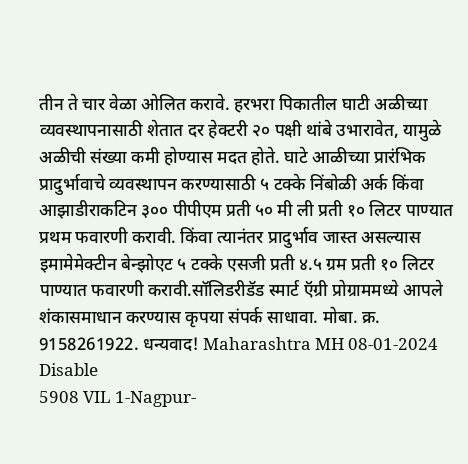तीन ते चार वेळा ओलित करावे. हरभरा पिकातील घाटी अळीच्या व्यवस्थापनासाठी शेतात दर हेक्टरी २० पक्षी थांबे उभारावेत, यामुळे अळीची संख्या कमी होण्यास मदत होते. घाटे आळीच्या प्रारंभिक प्रादुर्भावाचे व्यवस्थापन करण्यासाठी ५ टक्के निंबोळी अर्क किंवा आझाडीराकटिन ३०० पीपीएम प्रती ५० मी ली प्रती १० लिटर पाण्यात प्रथम फवारणी करावी. किंवा त्यानंतर प्रादुर्भाव जास्त असल्यास इमामेमेक्टीन बेन्झोएट ५ टक्के एसजी प्रती ४.५ ग्रम प्रती १० लिटर पाण्यात फवारणी करावी.सॉलिडरीडॅड स्मार्ट ऍग्री प्रोग्राममध्ये आपले शंकासमाधान करण्यास कृपया संपर्क साधावा. मोबा. क्र. 9158261922. धन्यवाद! Maharashtra MH 08-01-2024 Disable
5908 VIL 1-Nagpur-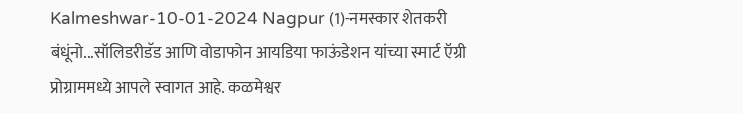Kalmeshwar-10-01-2024 Nagpur (1)-नमस्कार शेतकरी बंधूंनो...सॉलिडरीडॅड आणि वोडाफोन आयडिया फाऊंडेशन यांच्या स्मार्ट ऍग्री प्रोग्राममध्ये आपले स्वागत आहे. कळमेश्वर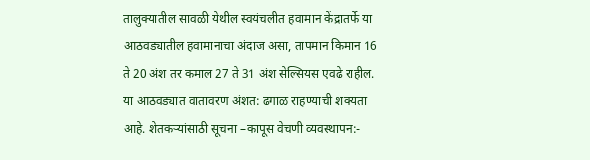तालुक्यातील सावळी येथील स्वयंचलीत हवामान केंद्रातर्फे या आठवड्यातील हवामानाचा अंदाज असा, तापमान किमान 16 ते 20 अंश तर कमाल 27 ते 31 अंश सेल्सियस एवढे राहील. या आठवड्यात वातावरण अंशत: ढगाळ राहण्याची शक्यता आहे. शेतकऱ्यांसाठी सूचना –कापूस वेचणी व्यवस्थापन:-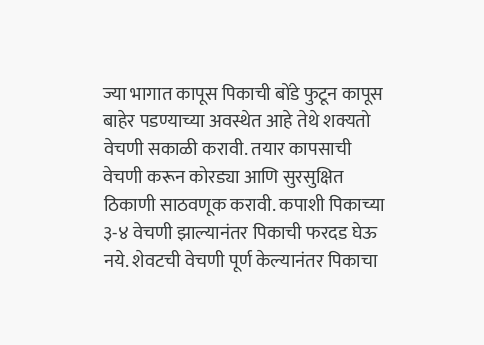ज्या भागात कापूस पिकाची बोंडे फुटून कापूस बाहेर पडण्याच्या अवस्थेत आहे तेथे शक्यतो वेचणी सकाळी करावी. तयार कापसाची वेचणी करून कोरड्या आणि सुरसुक्षित ठिकाणी साठवणूक करावी. कपाशी पिकाच्या ३-४ वेचणी झाल्यानंतर पिकाची फरदड घेऊ नये. शेवटची वेचणी पूर्ण केल्यानंतर पिकाचा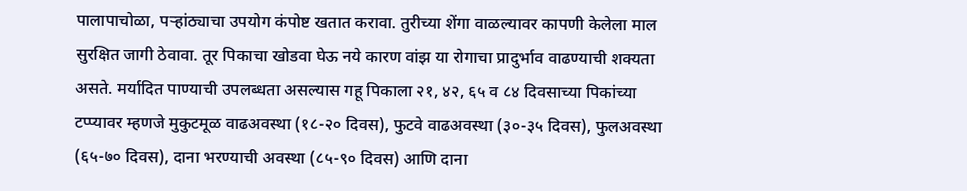पालापाचोळा, पऱ्हांठ्याचा उपयोग कंपोष्ट खतात करावा. तुरीच्या शेंगा वाळल्यावर कापणी केलेला माल सुरक्षित जागी ठेवावा. तूर पिकाचा खोडवा घेऊ नये कारण वांझ या रोगाचा प्रादुर्भाव वाढण्याची शक्यता असते. मर्यादित पाण्याची उपलब्धता असल्यास गहू पिकाला २१, ४२, ६५ व ८४ दिवसाच्या पिकांच्या टप्प्यावर म्हणजे मुकुटमूळ वाढअवस्था (१८-२० दिवस), फुटवे वाढअवस्था (३०-३५ दिवस), फुलअवस्था (६५-७० दिवस), दाना भरण्याची अवस्था (८५-९० दिवस) आणि दाना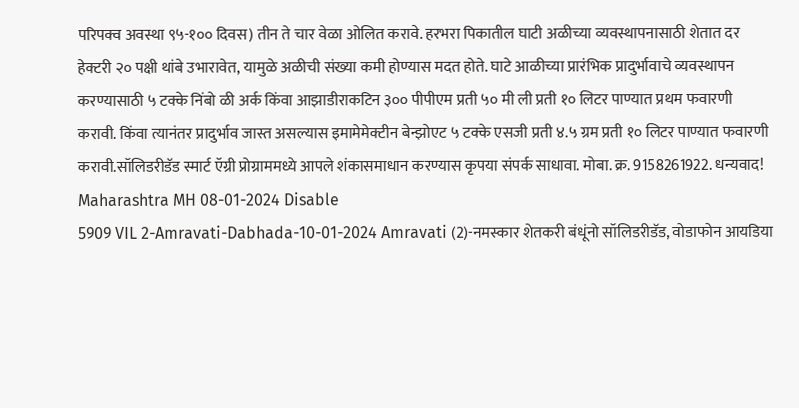परिपक्व अवस्था ९५-१०० दिवस) तीन ते चार वेळा ओलित करावे. हरभरा पिकातील घाटी अळीच्या व्यवस्थापनासाठी शेतात दर हेक्टरी २० पक्षी थांबे उभारावेत, यामुळे अळीची संख्या कमी होण्यास मदत होते. घाटे आळीच्या प्रारंभिक प्रादुर्भावाचे व्यवस्थापन करण्यासाठी ५ टक्के निंबो ळी अर्क किंवा आझाडीराकटिन ३०० पीपीएम प्रती ५० मी ली प्रती १० लिटर पाण्यात प्रथम फवारणी करावी. किंवा त्यानंतर प्रादुर्भाव जास्त असल्यास इमामेमेक्टीन बेन्झोएट ५ टक्के एसजी प्रती ४.५ ग्रम प्रती १० लिटर पाण्यात फवारणी करावी.सॉलिडरीडॅड स्मार्ट ऍग्री प्रोग्राममध्ये आपले शंकासमाधान करण्यास कृपया संपर्क साधावा. मोबा. क्र. 9158261922. धन्यवाद! Maharashtra MH 08-01-2024 Disable
5909 VIL 2-Amravati-Dabhada-10-01-2024 Amravati (2)-नमस्कार शेतकरी बंधूंनो सॉलिडरीडॅड, वोडाफोन आयडिया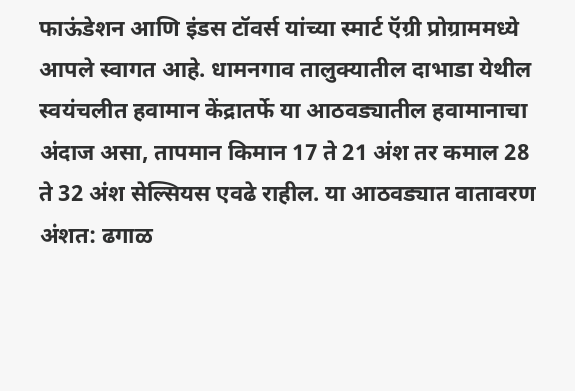फाऊंडेशन आणि इंडस टॉवर्स यांच्या स्मार्ट ऍग्री प्रोग्राममध्ये आपले स्वागत आहे. धामनगाव तालुक्यातील दाभाडा येथील स्वयंचलीत हवामान केंद्रातर्फे या आठवड्यातील हवामानाचा अंदाज असा, तापमान किमान 17 ते 21 अंश तर कमाल 28 ते 32 अंश सेल्सियस एवढे राहील. या आठवड्यात वातावरण अंशत: ढगाळ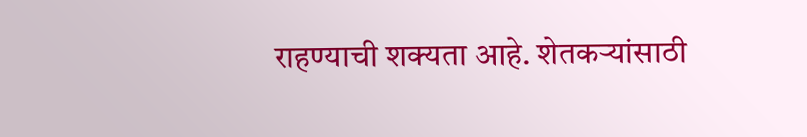राहण्याची शक्यता आहे. शेतकऱ्यांसाठी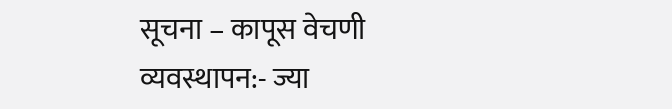सूचना – कापूस वेचणी व्यवस्थापन:- ज्या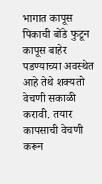भागात कापूस पिकाची बोंडे फुटून कापूस बाहेर पडण्याच्या अवस्थेत आहे तेथे शक्यतो वेचणी सकाळी करावी. तयार कापसाची वेचणी करून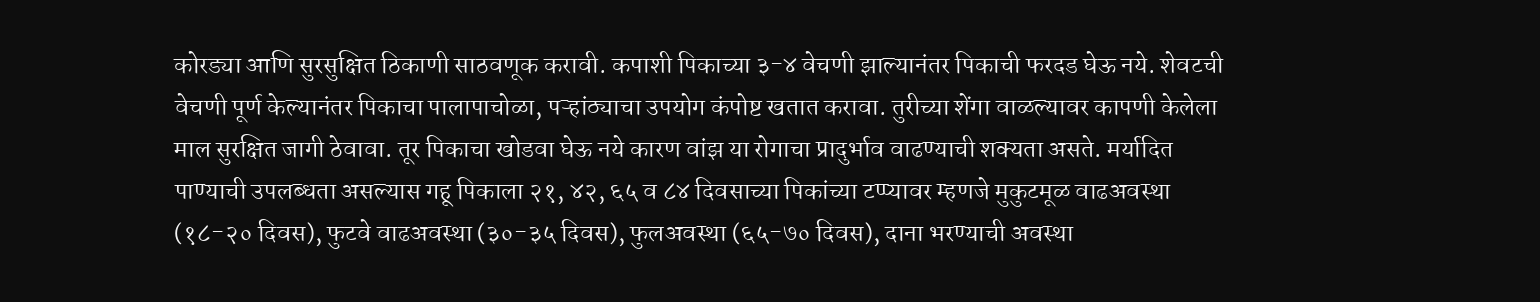कोरड्या आणि सुरसुक्षित ठिकाणी साठवणूक करावी. कपाशी पिकाच्या ३-४ वेचणी झाल्यानंतर पिकाची फरदड घेऊ नये. शेवटची वेचणी पूर्ण केल्यानंतर पिकाचा पालापाचोळा, पऱ्हांठ्याचा उपयोग कंपोष्ट खतात करावा. तुरीच्या शेंगा वाळल्यावर कापणी केलेला माल सुरक्षित जागी ठेवावा. तूर पिकाचा खोडवा घेऊ नये कारण वांझ या रोगाचा प्रादुर्भाव वाढण्याची शक्यता असते. मर्यादित पाण्याची उपलब्धता असल्यास गहू पिकाला २१, ४२, ६५ व ८४ दिवसाच्या पिकांच्या टप्प्यावर म्हणजे मुकुटमूळ वाढअवस्था (१८-२० दिवस), फुटवे वाढअवस्था (३०-३५ दिवस), फुलअवस्था (६५-७० दिवस), दाना भरण्याची अवस्था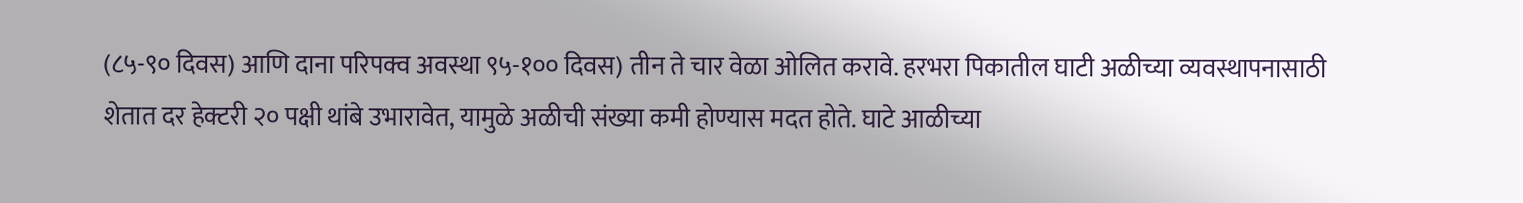(८५-९० दिवस) आणि दाना परिपक्व अवस्था ९५-१०० दिवस) तीन ते चार वेळा ओलित करावे. हरभरा पिकातील घाटी अळीच्या व्यवस्थापनासाठी शेतात दर हेक्टरी २० पक्षी थांबे उभारावेत, यामुळे अळीची संख्या कमी होण्यास मदत होते. घाटे आळीच्या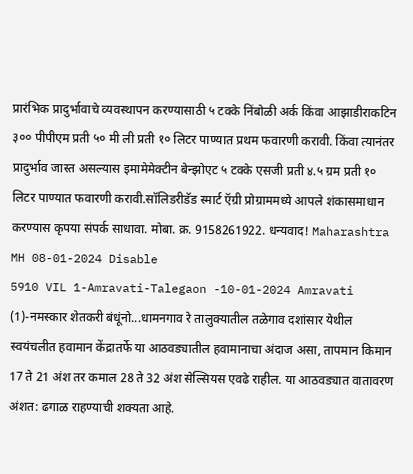प्रारंभिक प्रादुर्भावाचे व्यवस्थापन करण्यासाठी ५ टक्के निंबोळी अर्क किंवा आझाडीराकटिन ३०० पीपीएम प्रती ५० मी ली प्रती १० लिटर पाण्यात प्रथम फवारणी करावी. किंवा त्यानंतर प्रादुर्भाव जास्त असल्यास इमामेमेक्टीन बेन्झोएट ५ टक्के एसजी प्रती ४.५ ग्रम प्रती १० लिटर पाण्यात फवारणी करावी.सॉलिडरीडॅड स्मार्ट ऍग्री प्रोग्राममध्ये आपले शंकासमाधान करण्यास कृपया संपर्क साधावा. मोबा. क्र. 9158261922. धन्यवाद! Maharashtra MH 08-01-2024 Disable
5910 VIL 1-Amravati-Talegaon -10-01-2024 Amravati (1)-नमस्कार शेतकरी बंधूंनो...धामनगाव रे तालुक्यातील तळेगाव दशांसार येथील स्वयंचलीत हवामान केंद्रातर्फे या आठवड्यातील हवामानाचा अंदाज असा, तापमान किमान 17 ते 21 अंश तर कमाल 28 ते 32 अंश सेल्सियस एवढे राहील. या आठवड्यात वातावरण अंशत: ढगाळ राहण्याची शक्यता आहे.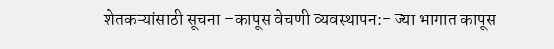शेतकऱ्यांसाठी सूचना –कापूस वेचणी व्यवस्थापन:- ज्या भागात कापूस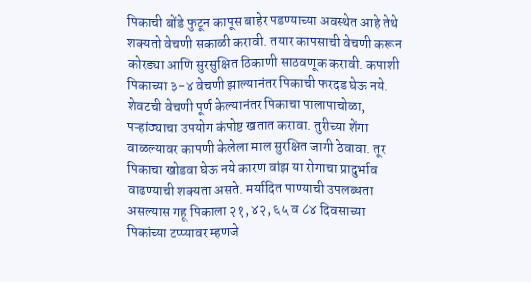पिकाची बोंडे फुटून कापूस बाहेर पडण्याच्या अवस्थेत आहे तेथे शक्यतो वेचणी सकाळी करावी. तयार कापसाची वेचणी करून कोरड्या आणि सुरसुक्षित ठिकाणी साठवणूक करावी. कपाशी पिकाच्या ३-४ वेचणी झाल्यानंतर पिकाची फरदड घेऊ नये. शेवटची वेचणी पूर्ण केल्यानंतर पिकाचा पालापाचोळा, पऱ्हांठ्याचा उपयोग कंपोष्ट खतात करावा. तुरीच्या शेंगा वाळल्यावर कापणी केलेला माल सुरक्षित जागी ठेवावा. तूर पिकाचा खोडवा घेऊ नये कारण वांझ या रोगाचा प्रादुर्भाव वाढण्याची शक्यता असते. मर्यादित पाण्याची उपलब्धता असल्यास गहू पिकाला २१, ४२, ६५ व ८४ दिवसाच्या पिकांच्या टप्प्यावर म्हणजे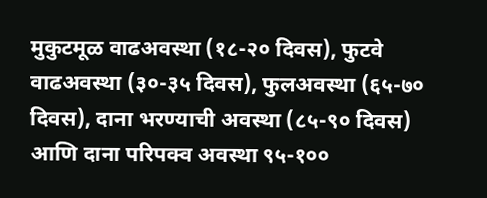मुकुटमूळ वाढअवस्था (१८-२० दिवस), फुटवे वाढअवस्था (३०-३५ दिवस), फुलअवस्था (६५-७० दिवस), दाना भरण्याची अवस्था (८५-९० दिवस) आणि दाना परिपक्व अवस्था ९५-१००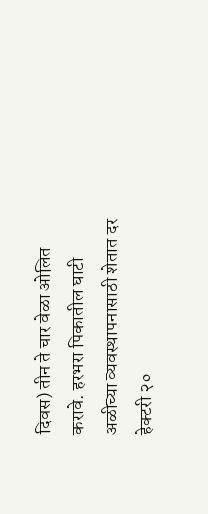दिवस) तीन ते चार वेळा ओलित करावे. हरभरा पिकातील घाटी अळीच्या व्यवस्थापनासाठी शेतात दर हेक्टरी २०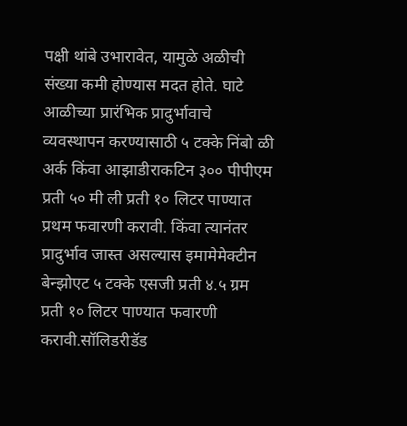पक्षी थांबे उभारावेत, यामुळे अळीची संख्या कमी होण्यास मदत होते. घाटे आळीच्या प्रारंभिक प्रादुर्भावाचे व्यवस्थापन करण्यासाठी ५ टक्के निंबो ळी अर्क किंवा आझाडीराकटिन ३०० पीपीएम प्रती ५० मी ली प्रती १० लिटर पाण्यात प्रथम फवारणी करावी. किंवा त्यानंतर प्रादुर्भाव जास्त असल्यास इमामेमेक्टीन बेन्झोएट ५ टक्के एसजी प्रती ४.५ ग्रम प्रती १० लिटर पाण्यात फवारणी करावी.सॉलिडरीडॅड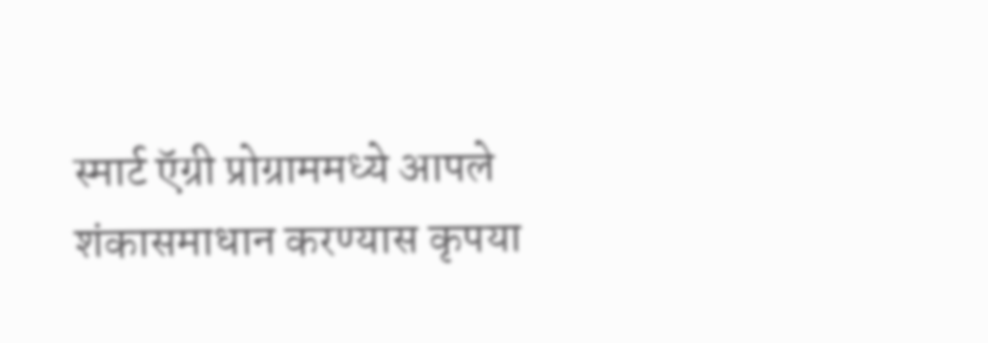स्मार्ट ऍग्री प्रोग्राममध्ये आपले शंकासमाधान करण्यास कृपया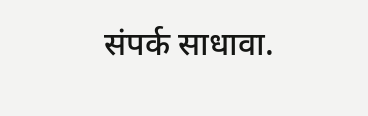संपर्क साधावा.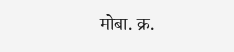मोबा. क्र.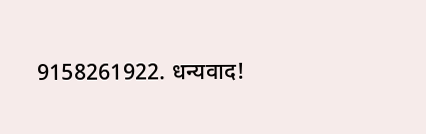9158261922. धन्यवाद!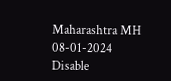Maharashtra MH 08-01-2024 Disable